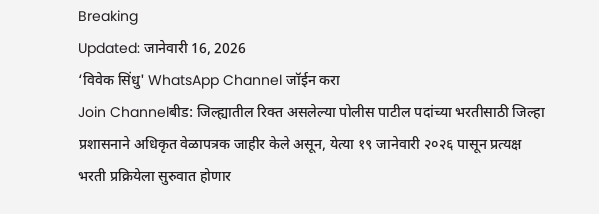Breaking
Updated: जानेवारी 16, 2026
‘विवेक सिंधु' WhatsApp Channel जॉईन करा
Join Channelबीड: जिल्ह्यातील रिक्त असलेल्या पोलीस पाटील पदांच्या भरतीसाठी जिल्हा प्रशासनाने अधिकृत वेळापत्रक जाहीर केले असून, येत्या १९ जानेवारी २०२६ पासून प्रत्यक्ष भरती प्रक्रियेला सुरुवात होणार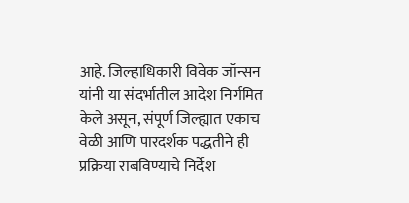आहे. जिल्हाधिकारी विवेक जॉन्सन यांनी या संदर्भातील आदेश निर्गमित केले असून, संपूर्ण जिल्ह्यात एकाच वेळी आणि पारदर्शक पद्धतीने ही प्रक्रिया राबविण्याचे निर्देश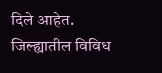दिले आहेत. जिल्ह्यातील विविध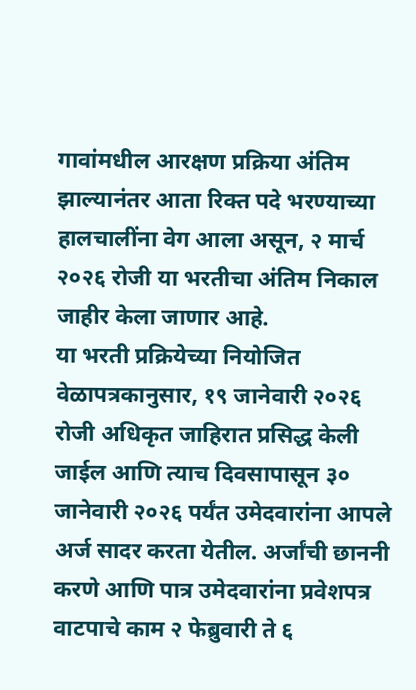गावांमधील आरक्षण प्रक्रिया अंतिम झाल्यानंतर आता रिक्त पदे भरण्याच्या हालचालींना वेग आला असून, २ मार्च २०२६ रोजी या भरतीचा अंतिम निकाल जाहीर केला जाणार आहे.
या भरती प्रक्रियेच्या नियोजित वेळापत्रकानुसार, १९ जानेवारी २०२६ रोजी अधिकृत जाहिरात प्रसिद्ध केली जाईल आणि त्याच दिवसापासून ३० जानेवारी २०२६ पर्यंत उमेदवारांना आपले अर्ज सादर करता येतील. अर्जांची छाननी करणे आणि पात्र उमेदवारांना प्रवेशपत्र वाटपाचे काम २ फेब्रुवारी ते ६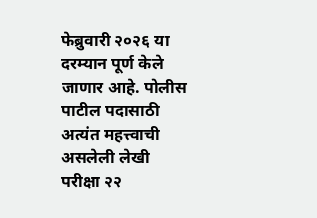फेब्रुवारी २०२६ या दरम्यान पूर्ण केले जाणार आहे. पोलीस पाटील पदासाठी अत्यंत महत्त्वाची असलेली लेखी परीक्षा २२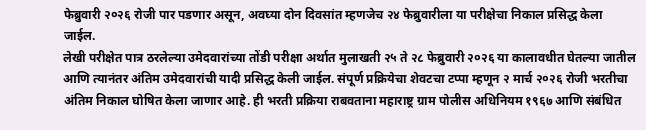फेब्रुवारी २०२६ रोजी पार पडणार असून, अवघ्या दोन दिवसांत म्हणजेच २४ फेब्रुवारीला या परीक्षेचा निकाल प्रसिद्ध केला जाईल.
लेखी परीक्षेत पात्र ठरलेल्या उमेदवारांच्या तोंडी परीक्षा अर्थात मुलाखती २५ ते २८ फेब्रुवारी २०२६ या कालावधीत घेतल्या जातील आणि त्यानंतर अंतिम उमेदवारांची यादी प्रसिद्ध केली जाईल. संपूर्ण प्रक्रियेचा शेवटचा टप्पा म्हणून २ मार्च २०२६ रोजी भरतीचा अंतिम निकाल घोषित केला जाणार आहे. ही भरती प्रक्रिया राबवताना महाराष्ट्र ग्राम पोलीस अधिनियम १९६७ आणि संबंधित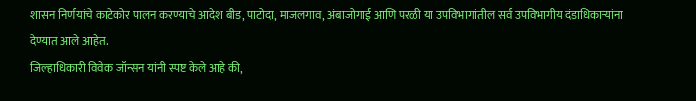शासन निर्णयांचे काटेकोर पालन करण्याचे आदेश बीड, पाटोदा, माजलगाव, अंबाजोगाई आणि परळी या उपविभागांतील सर्व उपविभागीय दंडाधिकाऱ्यांना देण्यात आले आहेत.
जिल्हाधिकारी विवेक जॉन्सन यांनी स्पष्ट केले आहे की,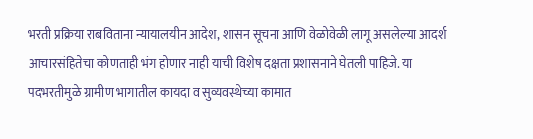भरती प्रक्रिया राबविताना न्यायालयीन आदेश, शासन सूचना आणि वेळोवेळी लागू असलेल्या आदर्श आचारसंहितेचा कोणताही भंग होणार नाही याची विशेष दक्षता प्रशासनाने घेतली पाहिजे. या पदभरतीमुळे ग्रामीण भागातील कायदा व सुव्यवस्थेच्या कामात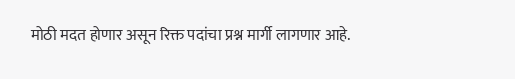मोठी मदत होणार असून रिक्त पदांचा प्रश्न मार्गी लागणार आहे.